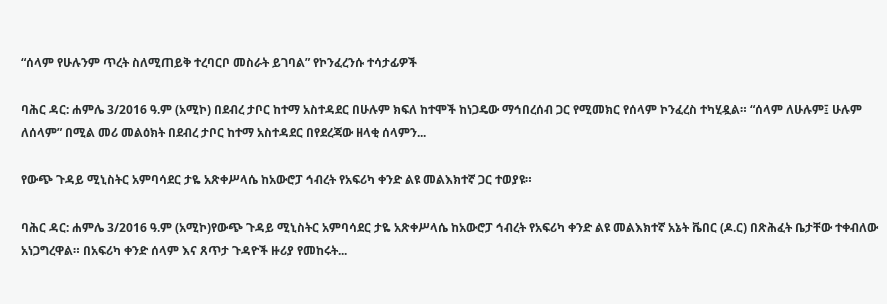“ሰላም የሁሉንም ጥረት ስለሚጠይቅ ተረባርቦ መስራት ይገባል” የኮንፈረንሱ ተሳታፊዎች

ባሕር ዳር: ሐምሌ 3/2016 ዓ.ም (አሚኮ) በደብረ ታቦር ከተማ አስተዳደር በሁሉም ክፍለ ከተሞች ከነጋዴው ማኅበረሰብ ጋር የሚመክር የሰላም ኮንፈረስ ተካሂዷል። “ሰላም ለሁሉም፤ ሁሉም ለሰላም” በሚል መሪ መልዕክት በደብረ ታቦር ከተማ አስተዳደር በየደረጃው ዘላቂ ሰላምን...

የውጭ ጉዳይ ሚኒስትር አምባሳደር ታዬ አጽቀሥላሴ ከአውሮፓ ኅብረት የአፍሪካ ቀንድ ልዩ መልእክተኛ ጋር ተወያዩ።

ባሕር ዳር: ሐምሌ 3/2016 ዓ.ም (አሚኮ)የውጭ ጉዳይ ሚኒስትር አምባሳደር ታዬ አጽቀሥላሴ ከአውሮፓ ኅብረት የአፍሪካ ቀንድ ልዩ መልእክተኛ አኔት ቬበር (ዶ.ር) በጽሕፈት ቤታቸው ተቀብለው አነጋግረዋል። በአፍሪካ ቀንድ ሰላም እና ጸጥታ ጉዳዮች ዙሪያ የመከሩት...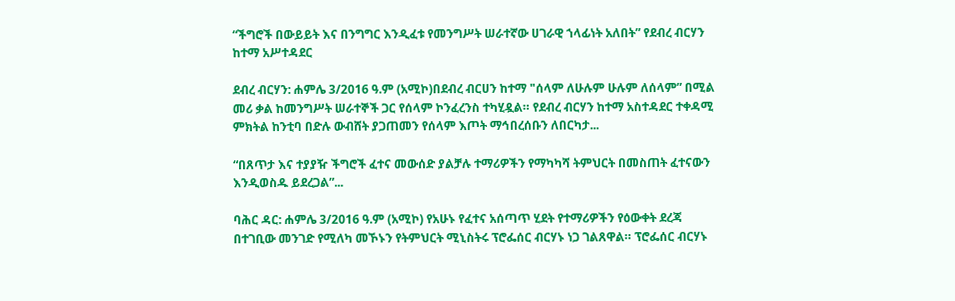“ችግሮች በውይይት እና በንግግር እንዲፈቱ የመንግሥት ሠራተኛው ሀገራዊ ኀላፊነት አለበት” የደብረ ብርሃን ከተማ አሥተዳደር

ደብረ ብርሃን: ሐምሌ 3/2016 ዓ.ም (አሚኮ)በደብረ ብርሀን ከተማ "ሰላም ለሁሉም ሁሉም ለሰላም” በሚል መሪ ቃል ከመንግሥት ሠራተኞች ጋር የሰላም ኮንፈረንስ ተካሂዷል። የደብረ ብርሃን ከተማ አስተዳደር ተቀዳሚ ምክትል ከንቲባ በድሉ ውብሸት ያጋጠመን የሰላም እጦት ማኅበረሰቡን ለበርካታ...

“በጸጥታ እና ተያያዥ ችግሮች ፈተና መውሰድ ያልቻሉ ተማሪዎችን የማካካሻ ትምህርት በመስጠት ፈተናውን እንዲወስዱ ይደረጋል”...

ባሕር ዳር: ሐምሌ 3/2016 ዓ.ም (አሚኮ) የአሁኑ የፈተና አሰጣጥ ሂደት የተማሪዎችን የዕውቀት ደረጃ በተገቢው መንገድ የሚለካ መኾኑን የትምህርት ሚኒስትሩ ፕሮፌሰር ብርሃኑ ነጋ ገልጸዋል። ፕሮፌሰር ብርሃኑ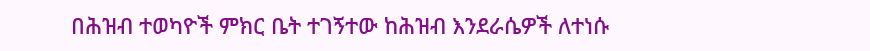በሕዝብ ተወካዮች ምክር ቤት ተገኝተው ከሕዝብ እንደራሴዎች ለተነሱ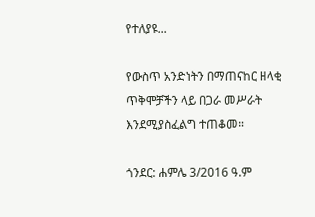የተለያዩ...

የውስጥ አንድነትን በማጠናከር ዘላቂ ጥቅሞቻችን ላይ በጋራ መሥራት እንደሚያስፈልግ ተጠቆመ።

ጎንደር: ሐምሌ 3/2016 ዓ.ም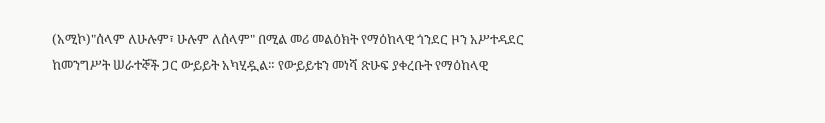(አሚኮ)"ሰላም ለሁሉም፣ ሁሉም ለሰላም" በሚል መሪ መልዕክት የማዕከላዊ ጎንደር ዞን አሥተዳደር ከመንግሥት ሠራተኞች ጋር ውይይት አካሂዷል። የውይይቱን መነሻ ጽሁፍ ያቀረቡት የማዕከላዊ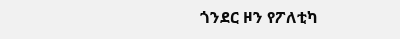ጎንደር ዞን የፖለቲካ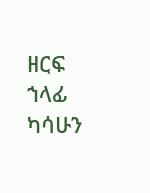ዘርፍ ኀላፊ ካሳሁን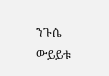ንጉሴ ውይይቱ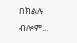በክልሉ ብሎም...